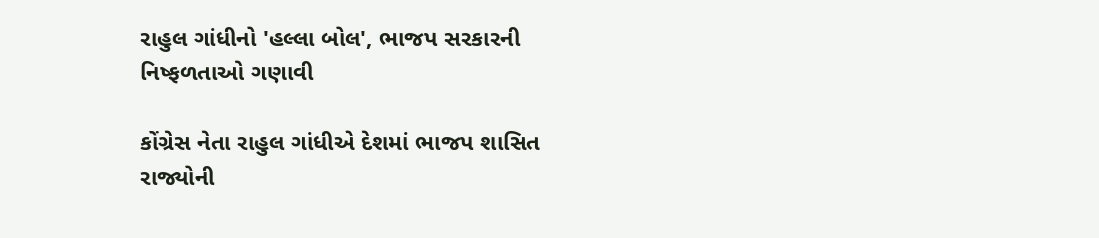રાહુલ ગાંધીનો 'હલ્લા બોલ', ભાજપ સરકારની નિષ્ફળતાઓ ગણાવી

કોંગ્રેસ નેતા રાહુલ ગાંધીએ દેશમાં ભાજપ શાસિત રાજ્યોની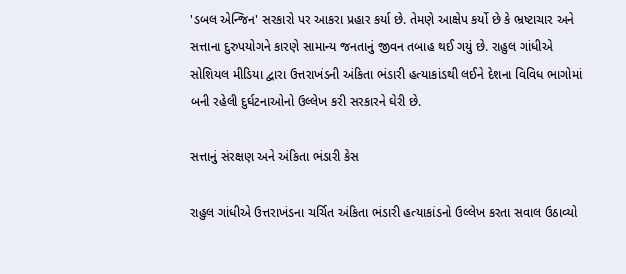'ડબલ એન્જિન' સરકારો પર આકરા પ્રહાર કર્યા છે. તેમણે આક્ષેપ કર્યો છે કે ભ્રષ્ટાચાર અને સત્તાના દુરુપયોગને કારણે સામાન્ય જનતાનું જીવન તબાહ થઈ ગયું છે. રાહુલ ગાંધીએ સોશિયલ મીડિયા દ્વારા ઉત્તરાખંડની અંકિતા ભંડારી હત્યાકાંડથી લઈને દેશના વિવિધ ભાગોમાં બની રહેલી દુર્ઘટનાઓનો ઉલ્લેખ કરી સરકારને ઘેરી છે.

સત્તાનું સંરક્ષણ અને અંકિતા ભંડારી કેસ

રાહુલ ગાંધીએ ઉત્તરાખંડના ચર્ચિત અંકિતા ભંડારી હત્યાકાંડનો ઉલ્લેખ કરતા સવાલ ઉઠાવ્યો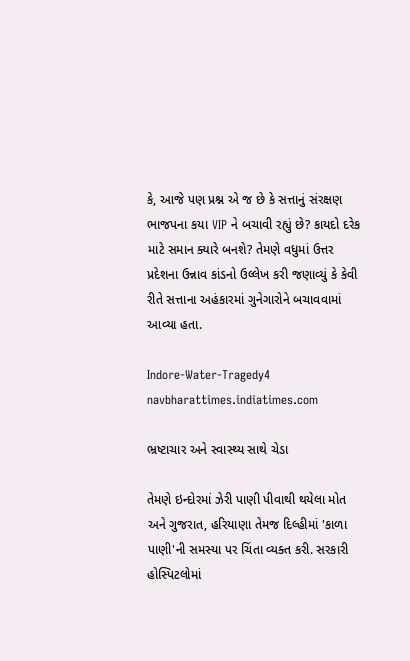કે, આજે પણ પ્રશ્ન એ જ છે કે સત્તાનું સંરક્ષણ ભાજપના કયા VIP ને બચાવી રહ્યું છે? કાયદો દરેક માટે સમાન ક્યારે બનશે? તેમણે વધુમાં ઉત્તર પ્રદેશના ઉન્નાવ કાંડનો ઉલ્લેખ કરી જણાવ્યું કે કેવી રીતે સત્તાના અહંકારમાં ગુનેગારોને બચાવવામાં આવ્યા હતા.

Indore-Water-Tragedy4
navbharattimes.indiatimes.com

ભ્રષ્ટાચાર અને સ્વાસ્થ્ય સાથે ચેડા

તેમણે ઇન્દોરમાં ઝેરી પાણી પીવાથી થયેલા મોત અને ગુજરાત, હરિયાણા તેમજ દિલ્હીમાં 'કાળા પાણી'ની સમસ્યા પર ચિંતા વ્યક્ત કરી. સરકારી હોસ્પિટલોમાં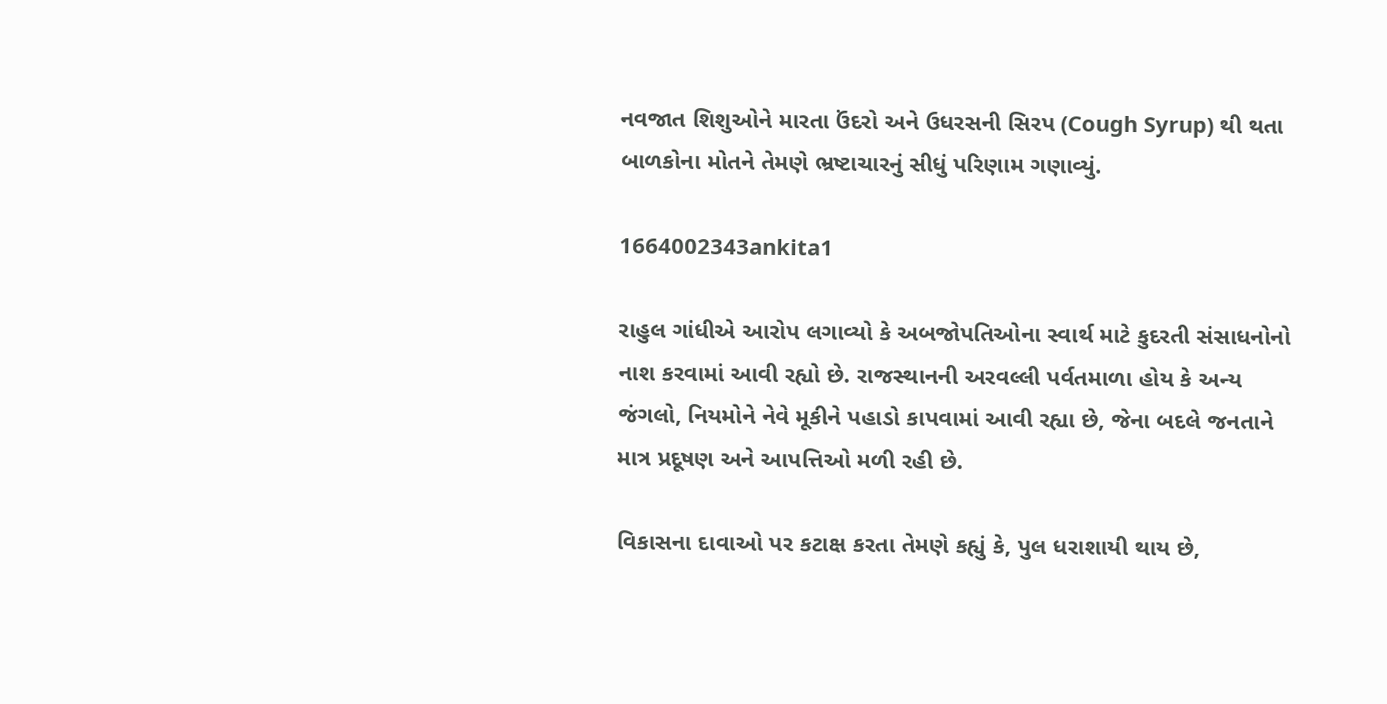નવજાત શિશુઓને મારતા ઉંદરો અને ઉધરસની સિરપ (Cough Syrup) થી થતા બાળકોના મોતને તેમણે ભ્રષ્ટાચારનું સીધું પરિણામ ગણાવ્યું.

1664002343ankita1

રાહુલ ગાંધીએ આરોપ લગાવ્યો કે અબજોપતિઓના સ્વાર્થ માટે કુદરતી સંસાધનોનો નાશ કરવામાં આવી રહ્યો છે. રાજસ્થાનની અરવલ્લી પર્વતમાળા હોય કે અન્ય જંગલો, નિયમોને નેવે મૂકીને પહાડો કાપવામાં આવી રહ્યા છે, જેના બદલે જનતાને માત્ર પ્રદૂષણ અને આપત્તિઓ મળી રહી છે.

વિકાસના દાવાઓ પર કટાક્ષ કરતા તેમણે કહ્યું કે, પુલ ધરાશાયી થાય છે,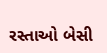રસ્તાઓ બેસી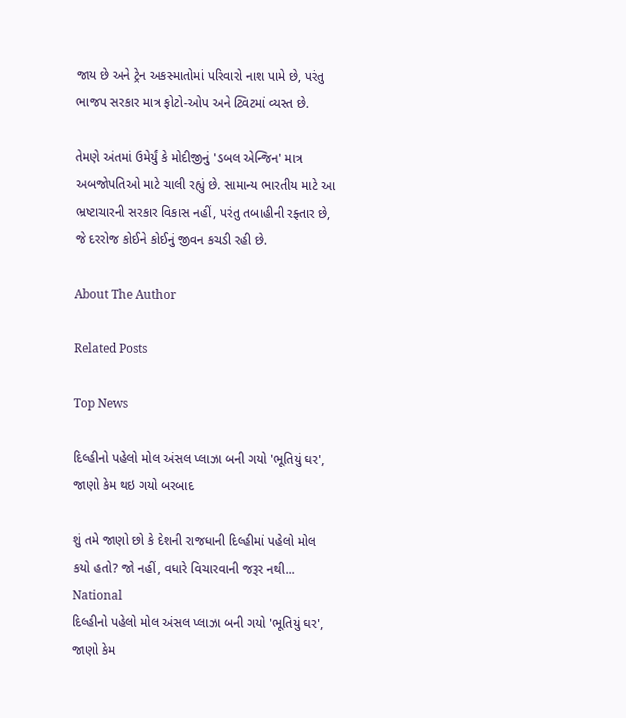જાય છે અને ટ્રેન અકસ્માતોમાં પરિવારો નાશ પામે છે, પરંતુ ભાજપ સરકાર માત્ર ફોટો-ઓપ અને ટ્વિટમાં વ્યસ્ત છે.

તેમણે અંતમાં ઉમેર્યું કે મોદીજીનું 'ડબલ એન્જિન' માત્ર અબજોપતિઓ માટે ચાલી રહ્યું છે. સામાન્ય ભારતીય માટે આ ભ્રષ્ટાચારની સરકાર વિકાસ નહીં, પરંતુ તબાહીની રફ્તાર છે, જે દરરોજ કોઈને કોઈનું જીવન કચડી રહી છે.

About The Author

Related Posts

Top News

દિલ્હીનો પહેલો મોલ અંસલ પ્લાઝા બની ગયો 'ભૂતિયું ઘર', જાણો કેમ થઇ ગયો બરબાદ

શું તમે જાણો છો કે દેશની રાજધાની દિલ્હીમાં પહેલો મોલ કયો હતો? જો નહીં, વધારે વિચારવાની જરૂર નથી...
National
દિલ્હીનો પહેલો મોલ અંસલ પ્લાઝા બની ગયો 'ભૂતિયું ઘર', જાણો કેમ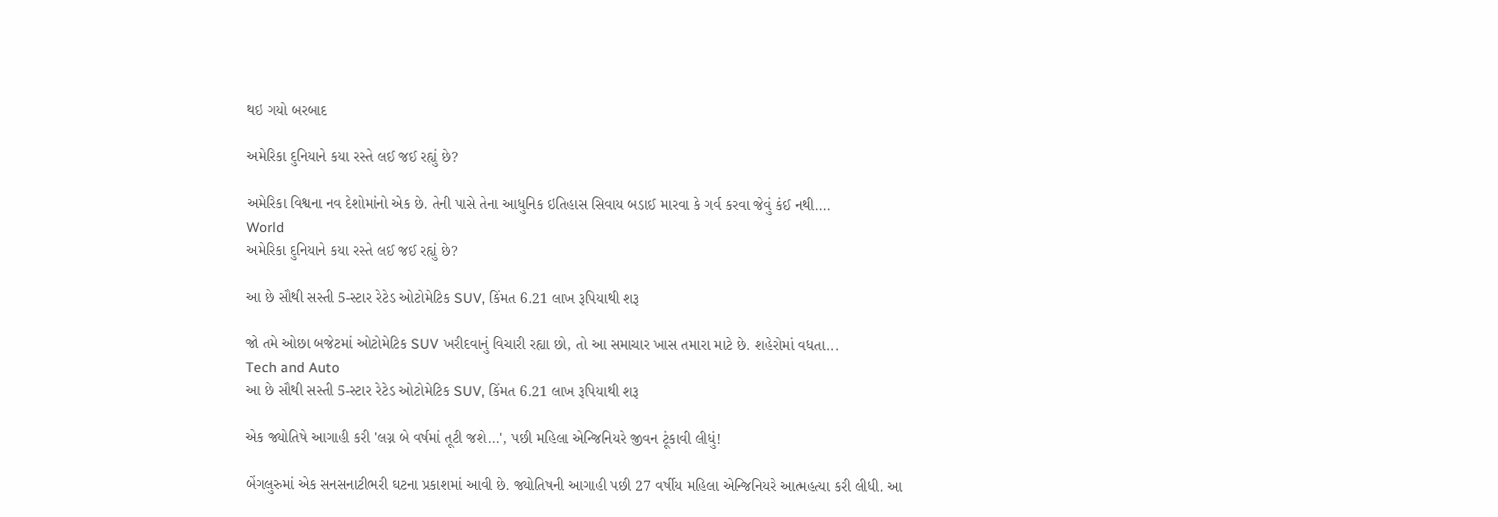થઇ ગયો બરબાદ

અમેરિકા દુનિયાને કયા રસ્તે લઈ જઈ રહ્યું છે?

અમેરિકા વિશ્વના નવ દેશોમાંનો એક છે. તેની પાસે તેના આધુનિક ઇતિહાસ સિવાય બડાઈ મારવા કે ગર્વ કરવા જેવું કંઈ નથી....
World
અમેરિકા દુનિયાને કયા રસ્તે લઈ જઈ રહ્યું છે?

આ છે સૌથી સસ્તી 5-સ્ટાર રેટેડ ઓટોમેટિક SUV, કિંમત 6.21 લાખ રૂપિયાથી શરૂ

જો તમે ઓછા બજેટમાં ઓટોમેટિક SUV ખરીદવાનું વિચારી રહ્યા છો, તો આ સમાચાર ખાસ તમારા માટે છે. શહેરોમાં વધતા...
Tech and Auto
આ છે સૌથી સસ્તી 5-સ્ટાર રેટેડ ઓટોમેટિક SUV, કિંમત 6.21 લાખ રૂપિયાથી શરૂ

એક જ્યોતિષે આગાહી કરી 'લગ્ન બે વર્ષમાં તૂટી જશે...', પછી મહિલા એન્જિનિયરે જીવન ટૂંકાવી લીધું!

બેંગલુરુમાં એક સનસનાટીભરી ઘટના પ્રકાશમાં આવી છે. જ્યોતિષની આગાહી પછી 27 વર્ષીય મહિલા એન્જિનિયરે આત્મહત્યા કરી લીધી. આ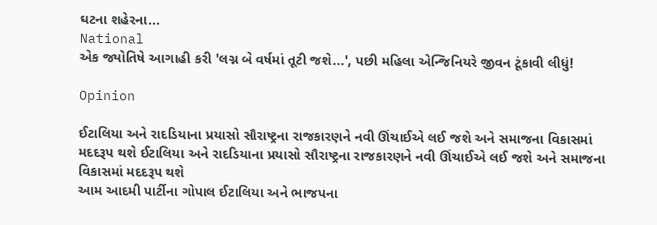ઘટના શહેરના...
National
એક જ્યોતિષે આગાહી કરી 'લગ્ન બે વર્ષમાં તૂટી જશે...', પછી મહિલા એન્જિનિયરે જીવન ટૂંકાવી લીધું!

Opinion

ઈટાલિયા અને રાદડિયાના પ્રયાસો સૌરાષ્ટ્રના રાજકારણને નવી ઊંચાઈએ લઈ જશે અને સમાજના વિકાસમાં મદદરૂપ થશે ઈટાલિયા અને રાદડિયાના પ્રયાસો સૌરાષ્ટ્રના રાજકારણને નવી ઊંચાઈએ લઈ જશે અને સમાજના વિકાસમાં મદદરૂપ થશે
આમ આદમી પાર્ટીના ગોપાલ ઈટાલિયા અને ભાજપના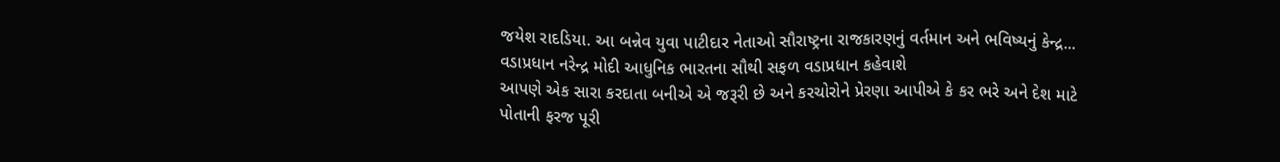જયેશ રાદડિયા. આ બન્નેવ યુવા પાટીદાર નેતાઓ સૌરાષ્ટ્રના રાજકારણનું વર્તમાન અને ભવિષ્યનું કેન્દ્ર...
વડાપ્રધાન નરેન્દ્ર મોદી આધુનિક ભારતના સૌથી સફળ વડાપ્રધાન કહેવાશે
આપણે એક સારા કરદાતા બનીએ એ જરૂરી છે અને કરચોરોને પ્રેરણા આપીએ કે કર ભરે અને દેશ માટે પોતાની ફરજ પૂરી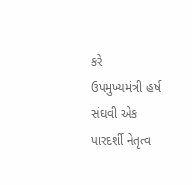કરે
ઉપમુખ્યમંત્રી હર્ષ સંઘવી એક પારદર્શી નેતૃત્વ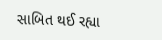સાબિત થઈ રહ્યા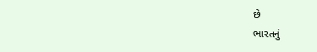છે
ભારતનું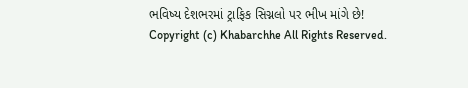ભવિષ્ય દેશભરમાં ટ્રાફિક સિગ્નલો પર ભીખ માંગે છે!
Copyright (c) Khabarchhe All Rights Reserved.